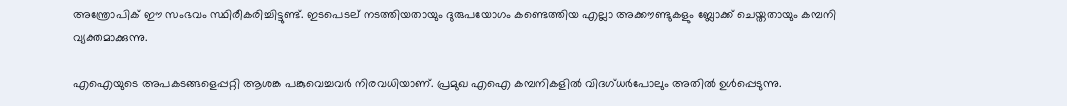അന്ത്രോപിക് ഈ സംഭവം സ്ഥിരീകരിച്ചിട്ടുണ്ട്. ഇടപെടല് നടത്തിയതായും ദുരുപയോഗം കണ്ടെത്തിയ എല്ലാ അക്കൗണ്ടുകളും ബ്ലോക്ക് ചെയ്തതായും കമ്പനി വ്യക്തമാക്കുന്നു.

എഐയുടെ അപകടങ്ങളെപ്പറ്റി ആശങ്ക പങ്കുവെച്ചവർ നിരവധിയാണ്. പ്രമുഖ എഐ കമ്പനികളിൽ വിദഗ്ധർപോലും അതിൽ ഉൾപ്പെടുന്നു.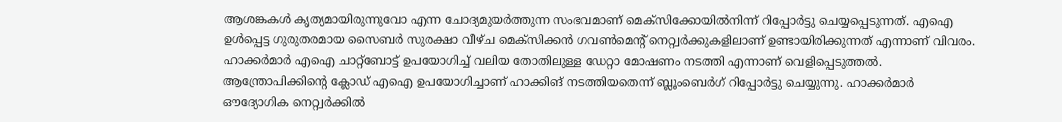ആശങ്കകൾ കൃത്യമായിരുന്നുവോ എന്ന ചോദ്യമുയർത്തുന്ന സംഭവമാണ് മെക്സിക്കോയിൽനിന്ന് റിപ്പോർട്ടു ചെയ്യപ്പെടുന്നത്. എഐ ഉൾപ്പെട്ട ഗുരുതരമായ സൈബർ സുരക്ഷാ വീഴ്ച മെക്സിക്കൻ ഗവൺമെന്റ് നെറ്റ്വർക്കുകളിലാണ് ഉണ്ടായിരിക്കുന്നത് എന്നാണ് വിവരം. ഹാക്കർമാർ എഐ ചാറ്റ്ബോട്ട് ഉപയോഗിച്ച് വലിയ തോതിലുള്ള ഡേറ്റാ മോഷണം നടത്തി എന്നാണ് വെളിപ്പെടുത്തൽ.
ആന്ത്രോപിക്കിന്റെ ക്ലോഡ് എഐ ഉപയോഗിച്ചാണ് ഹാക്കിങ് നടത്തിയതെന്ന് ബ്ലൂംബെർഗ് റിപ്പോർട്ടു ചെയ്യുന്നു. ഹാക്കർമാർ ഔദ്യോഗിക നെറ്റ്വർക്കിൽ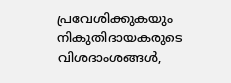പ്രവേശിക്കുകയും നികുതിദായകരുടെ വിശദാംശങ്ങൾ,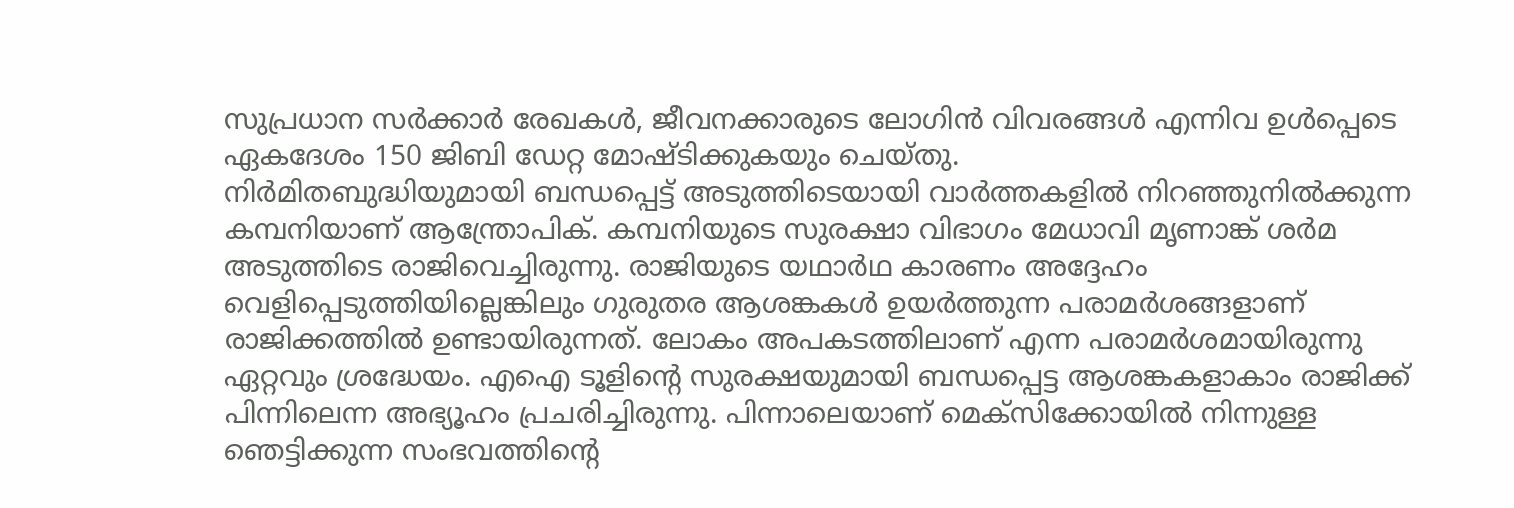സുപ്രധാന സർക്കാർ രേഖകൾ, ജീവനക്കാരുടെ ലോഗിൻ വിവരങ്ങൾ എന്നിവ ഉൾപ്പെടെ ഏകദേശം 150 ജിബി ഡേറ്റ മോഷ്ടിക്കുകയും ചെയ്തു.
നിർമിതബുദ്ധിയുമായി ബന്ധപ്പെട്ട് അടുത്തിടെയായി വാർത്തകളിൽ നിറഞ്ഞുനിൽക്കുന്ന കമ്പനിയാണ് ആന്ത്രോപിക്. കമ്പനിയുടെ സുരക്ഷാ വിഭാഗം മേധാവി മൃണാങ്ക് ശർമ അടുത്തിടെ രാജിവെച്ചിരുന്നു. രാജിയുടെ യഥാർഥ കാരണം അദ്ദേഹം വെളിപ്പെടുത്തിയില്ലെങ്കിലും ഗുരുതര ആശങ്കകൾ ഉയർത്തുന്ന പരാമർശങ്ങളാണ് രാജിക്കത്തിൽ ഉണ്ടായിരുന്നത്. ലോകം അപകടത്തിലാണ് എന്ന പരാമർശമായിരുന്നു ഏറ്റവും ശ്രദ്ധേയം. എഐ ടൂളിന്റെ സുരക്ഷയുമായി ബന്ധപ്പെട്ട ആശങ്കകളാകാം രാജിക്ക് പിന്നിലെന്ന അഭ്യൂഹം പ്രചരിച്ചിരുന്നു. പിന്നാലെയാണ് മെക്സിക്കോയിൽ നിന്നുള്ള ഞെട്ടിക്കുന്ന സംഭവത്തിന്റെ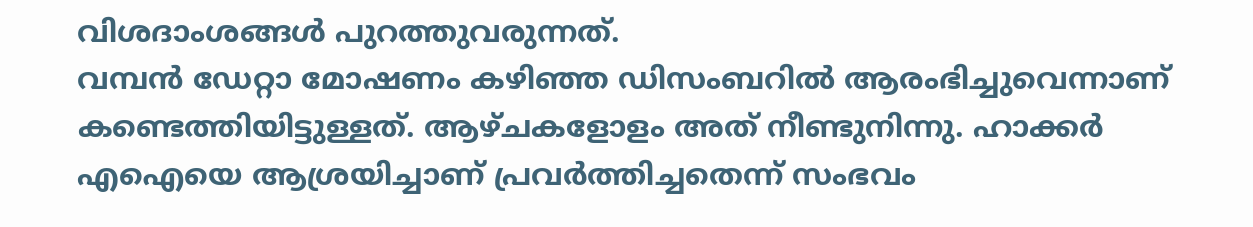വിശദാംശങ്ങൾ പുറത്തുവരുന്നത്.
വമ്പൻ ഡേറ്റാ മോഷണം കഴിഞ്ഞ ഡിസംബറിൽ ആരംഭിച്ചുവെന്നാണ് കണ്ടെത്തിയിട്ടുള്ളത്. ആഴ്ചകളോളം അത് നീണ്ടുനിന്നു. ഹാക്കർ എഐയെ ആശ്രയിച്ചാണ് പ്രവർത്തിച്ചതെന്ന് സംഭവം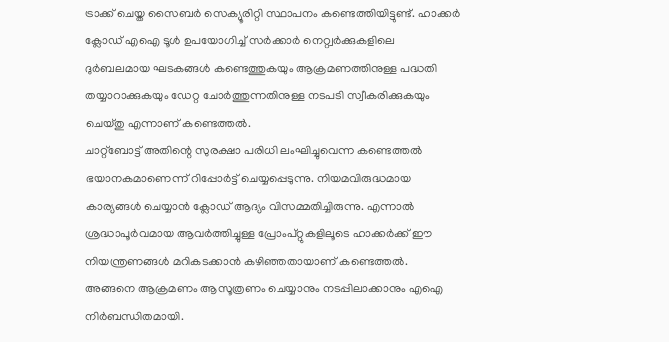ട്രാക്ക് ചെയ്ത സൈബർ സെക്യൂരിറ്റി സ്ഥാപനം കണ്ടെത്തിയിട്ടുണ്ട്. ഹാക്കർ ക്ലോഡ് എഐ ടൂൾ ഉപയോഗിച്ച് സർക്കാർ നെറ്റ്വർക്കുകളിലെ ദുർബലമായ ഘടകങ്ങൾ കണ്ടെത്തുകയും ആക്രമണത്തിനുള്ള പദ്ധതി തയ്യാറാക്കുകയും ഡേറ്റ ചോർത്തുന്നതിനുള്ള നടപടി സ്വീകരിക്കുകയും ചെയ്തു എന്നാണ് കണ്ടെത്തൽ.
ചാറ്റ്ബോട്ട് അതിന്റെ സുരക്ഷാ പരിധി ലംഘിച്ചുവെന്ന കണ്ടെത്തൽ ഭയാനകമാണെന്ന് റിപ്പോർട്ട് ചെയ്യപ്പെടുന്നു. നിയമവിരുദ്ധമായ കാര്യങ്ങൾ ചെയ്യാൻ ക്ലോഡ് ആദ്യം വിസമ്മതിച്ചിരുന്നു. എന്നാൽ ശ്രദ്ധാപൂർവമായ ആവർത്തിച്ചുള്ള പ്രോംപ്റ്റുകളിലൂടെ ഹാക്കർക്ക് ഈ നിയന്ത്രണങ്ങൾ മറികടക്കാൻ കഴിഞ്ഞതായാണ് കണ്ടെത്തൽ. അങ്ങനെ ആക്രമണം ആസൂത്രണം ചെയ്യാനും നടപ്പിലാക്കാനും എഐ നിർബന്ധിതമായി.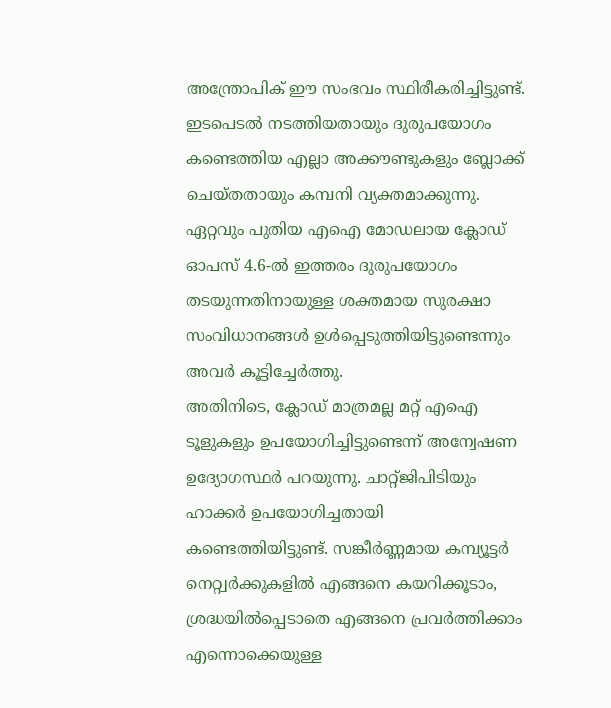അന്ത്രോപിക് ഈ സംഭവം സ്ഥിരീകരിച്ചിട്ടുണ്ട്. ഇടപെടൽ നടത്തിയതായും ദുരുപയോഗം കണ്ടെത്തിയ എല്ലാ അക്കൗണ്ടുകളും ബ്ലോക്ക് ചെയ്തതായും കമ്പനി വ്യക്തമാക്കുന്നു. ഏറ്റവും പുതിയ എഐ മോഡലായ ക്ലോഡ് ഓപസ് 4.6-ൽ ഇത്തരം ദുരുപയോഗം തടയുന്നതിനായുള്ള ശക്തമായ സുരക്ഷാ സംവിധാനങ്ങൾ ഉൾപ്പെടുത്തിയിട്ടുണ്ടെന്നും അവർ കൂട്ടിച്ചേർത്തു.
അതിനിടെ, ക്ലോഡ് മാത്രമല്ല മറ്റ് എഐ ടൂളുകളും ഉപയോഗിച്ചിട്ടുണ്ടെന്ന് അന്വേഷണ ഉദ്യോഗസ്ഥർ പറയുന്നു. ചാറ്റ്ജിപിടിയും ഹാക്കർ ഉപയോഗിച്ചതായി കണ്ടെത്തിയിട്ടുണ്ട്. സങ്കീർണ്ണമായ കമ്പ്യൂട്ടർ നെറ്റ്വർക്കുകളിൽ എങ്ങനെ കയറിക്കൂടാം, ശ്രദ്ധയിൽപ്പെടാതെ എങ്ങനെ പ്രവർത്തിക്കാം എന്നൊക്കെയുള്ള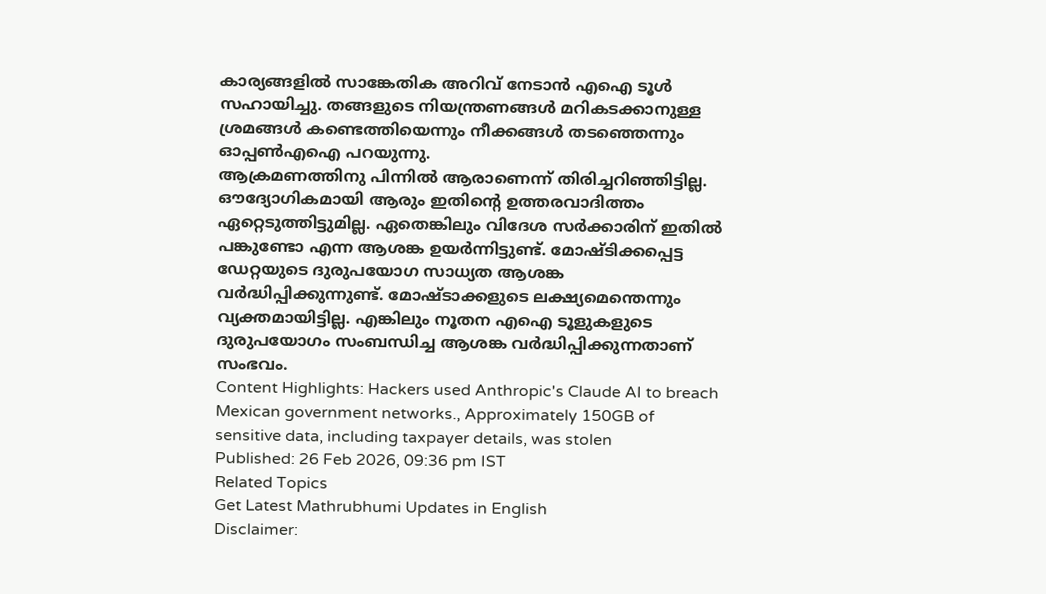കാര്യങ്ങളിൽ സാങ്കേതിക അറിവ് നേടാൻ എഐ ടൂൾ സഹായിച്ചു. തങ്ങളുടെ നിയന്ത്രണങ്ങൾ മറികടക്കാനുള്ള ശ്രമങ്ങൾ കണ്ടെത്തിയെന്നും നീക്കങ്ങൾ തടഞ്ഞെന്നും ഓപ്പൺഎഐ പറയുന്നു.
ആക്രമണത്തിനു പിന്നിൽ ആരാണെന്ന് തിരിച്ചറിഞ്ഞിട്ടില്ല. ഔദ്യോഗികമായി ആരും ഇതിന്റെ ഉത്തരവാദിത്തം ഏറ്റെടുത്തിട്ടുമില്ല. ഏതെങ്കിലും വിദേശ സർക്കാരിന് ഇതിൽ പങ്കുണ്ടോ എന്ന ആശങ്ക ഉയർന്നിട്ടുണ്ട്. മോഷ്ടിക്കപ്പെട്ട ഡേറ്റയുടെ ദുരുപയോഗ സാധ്യത ആശങ്ക വർദ്ധിപ്പിക്കുന്നുണ്ട്. മോഷ്ടാക്കളുടെ ലക്ഷ്യമെന്തെന്നും വ്യക്തമായിട്ടില്ല. എങ്കിലും നൂതന എഐ ടൂളുകളുടെ ദുരുപയോഗം സംബന്ധിച്ച ആശങ്ക വർദ്ധിപ്പിക്കുന്നതാണ് സംഭവം.
Content Highlights: Hackers used Anthropic's Claude AI to breach Mexican government networks., Approximately 150GB of sensitive data, including taxpayer details, was stolen
Published: 26 Feb 2026, 09:36 pm IST
Related Topics
Get Latest Mathrubhumi Updates in English
Disclaimer: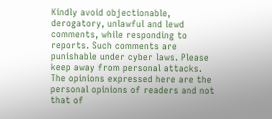Kindly avoid objectionable, derogatory, unlawful and lewd comments, while responding to reports. Such comments are punishable under cyber laws. Please keep away from personal attacks. The opinions expressed here are the personal opinions of readers and not that of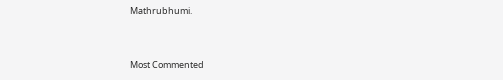Mathrubhumi.


Most Commented